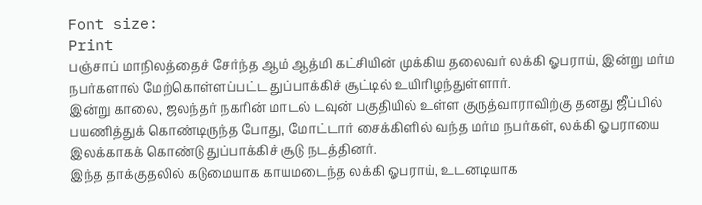Font size:
Print
பஞ்சாப் மாநிலத்தைச் சேர்ந்த ஆம் ஆத்மி கட்சியின் முக்கிய தலைவர் லக்கி ஓபராய், இன்று மர்ம நபர்களால் மேற்கொள்ளப்பட்ட துப்பாக்கிச் சூட்டில் உயிரிழந்துள்ளார்.
இன்று காலை, ஜலந்தர் நகரின் மாடல் டவுன் பகுதியில் உள்ள குருத்வாராவிற்கு தனது ஜீப்பில் பயணித்துக் கொண்டிருந்த போது, மோட்டார் சைக்கிளில் வந்த மர்ம நபர்கள், லக்கி ஓபராயை இலக்காகக் கொண்டு துப்பாக்கிச் சூடு நடத்தினர்.
இந்த தாக்குதலில் கடுமையாக காயமடைந்த லக்கி ஓபராய், உடனடியாக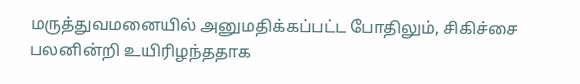மருத்துவமனையில் அனுமதிக்கப்பட்ட போதிலும், சிகிச்சை பலனின்றி உயிரிழந்ததாக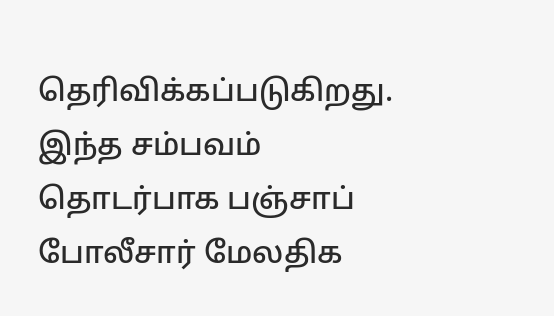தெரிவிக்கப்படுகிறது.
இந்த சம்பவம் தொடர்பாக பஞ்சாப் போலீசார் மேலதிக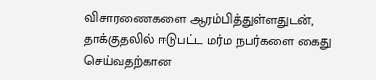விசாரணைகளை ஆரம்பித்துள்ளதுடன், தாக்குதலில் ஈடுபட்ட மர்ம நபர்களை கைது செய்வதற்கான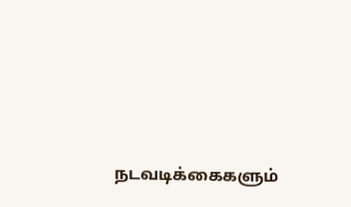நடவடிக்கைகளும்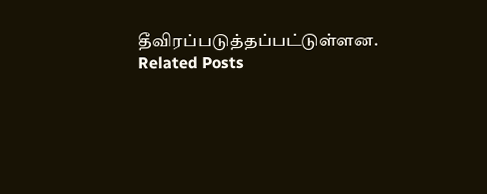தீவிரப்படுத்தப்பட்டுள்ளன.
Related Posts